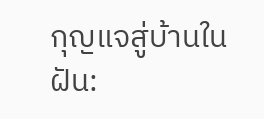กุญแจสู่บ้านในฝัน: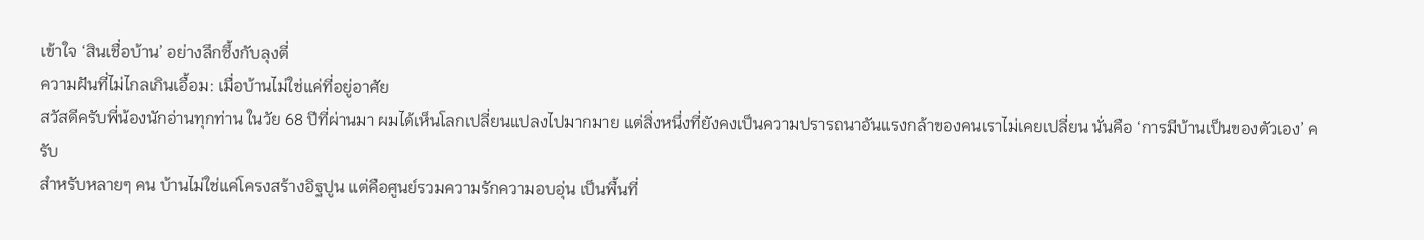เข้าใจ ‘สินเชื่อบ้าน’ อย่างลึกซึ้งกับลุงตี่
ความฝันที่ไม่ไกลเกินเอื้อม: เมื่อบ้านไม่ใช่แค่ที่อยู่อาศัย
สวัสดีครับพี่น้องนักอ่านทุกท่าน ในวัย 68 ปีที่ผ่านมา ผมได้เห็นโลกเปลี่ยนแปลงไปมากมาย แต่สิ่งหนึ่งที่ยังคงเป็นความปรารถนาอันแรงกล้าของคนเราไม่เคยเปลี่ยน นั่นคือ ‘การมีบ้านเป็นของตัวเอง’ ครับ
สำหรับหลายๆ คน บ้านไม่ใช่แค่โครงสร้างอิฐปูน แต่คือศูนย์รวมความรักความอบอุ่น เป็นพื้นที่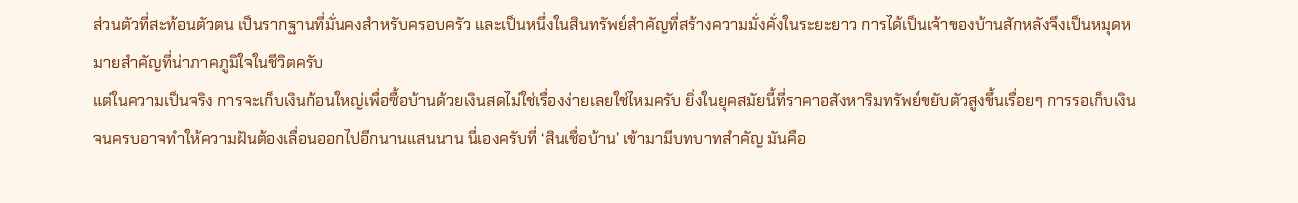ส่วนตัวที่สะท้อนตัวตน เป็นรากฐานที่มั่นคงสำหรับครอบครัว และเป็นหนึ่งในสินทรัพย์สำคัญที่สร้างความมั่งคั่งในระยะยาว การได้เป็นเจ้าของบ้านสักหลังจึงเป็นหมุดหมายสำคัญที่น่าภาคภูมิใจในชีวิตครับ
แต่ในความเป็นจริง การจะเก็บเงินก้อนใหญ่เพื่อซื้อบ้านด้วยเงินสดไม่ใช่เรื่องง่ายเลยใช่ไหมครับ ยิ่งในยุคสมัยนี้ที่ราคาอสังหาริมทรัพย์ขยับตัวสูงขึ้นเรื่อยๆ การรอเก็บเงินจนครบอาจทำให้ความฝันต้องเลื่อนออกไปอีกนานแสนนาน นี่เองครับที่ ‘สินเชื่อบ้าน’ เข้ามามีบทบาทสำคัญ มันคือ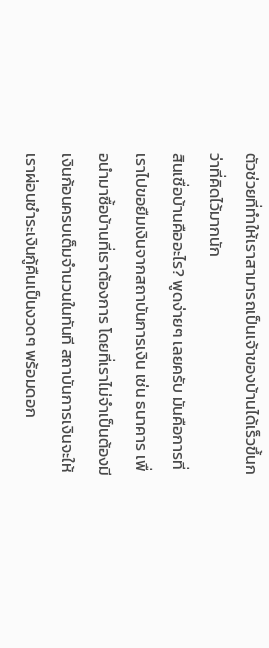ตัวช่วยที่ทำให้เราสามารถเป็นเจ้าของบ้านได้เร็วขึ้นกว่าที่คิดไว้มากนัก
สินเชื่อบ้านคืออะไร? พูดง่ายๆ เลยครับ มันคือการที่เราไปขอยืมเงินจากสถาบันการเงิน เช่น ธนาคาร เพื่อนำมาซื้อบ้านที่เราต้องการ โดยที่เราไม่จำเป็นต้องมีเงินก้อนครบเต็มจำนวนในทันที สถาบันการเงินจะให้เราผ่อนชำระเงินกู้คืนเป็นงวดๆ พร้อมดอก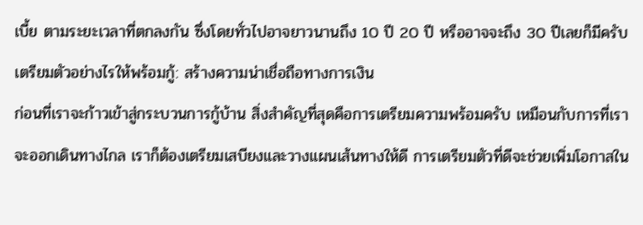เบี้ย ตามระยะเวลาที่ตกลงกัน ซึ่งโดยทั่วไปอาจยาวนานถึง 10 ปี 20 ปี หรืออาจจะถึง 30 ปีเลยก็มีครับ
เตรียมตัวอย่างไรให้พร้อมกู้: สร้างความน่าเชื่อถือทางการเงิน
ก่อนที่เราจะก้าวเข้าสู่กระบวนการกู้บ้าน สิ่งสำคัญที่สุดคือการเตรียมความพร้อมครับ เหมือนกับการที่เราจะออกเดินทางไกล เราก็ต้องเตรียมเสบียงและวางแผนเส้นทางให้ดี การเตรียมตัวที่ดีจะช่วยเพิ่มโอกาสใน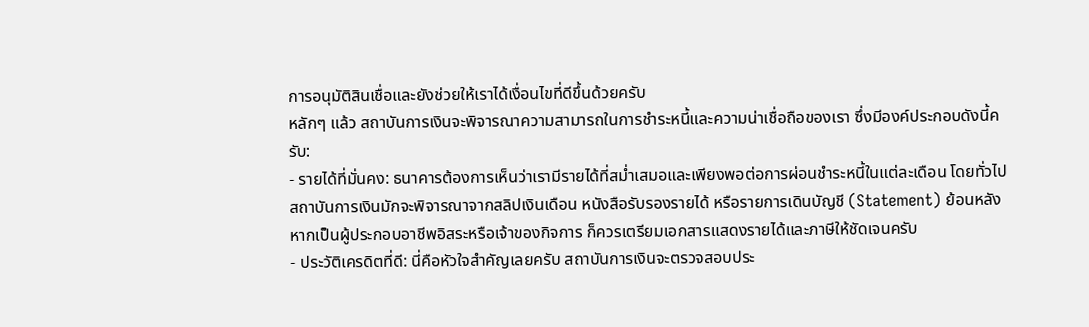การอนุมัติสินเชื่อและยังช่วยให้เราได้เงื่อนไขที่ดีขึ้นด้วยครับ
หลักๆ แล้ว สถาบันการเงินจะพิจารณาความสามารถในการชำระหนี้และความน่าเชื่อถือของเรา ซึ่งมีองค์ประกอบดังนี้ครับ:
- รายได้ที่มั่นคง: ธนาคารต้องการเห็นว่าเรามีรายได้ที่สม่ำเสมอและเพียงพอต่อการผ่อนชำระหนี้ในแต่ละเดือน โดยทั่วไปสถาบันการเงินมักจะพิจารณาจากสลิปเงินเดือน หนังสือรับรองรายได้ หรือรายการเดินบัญชี (Statement) ย้อนหลัง หากเป็นผู้ประกอบอาชีพอิสระหรือเจ้าของกิจการ ก็ควรเตรียมเอกสารแสดงรายได้และภาษีให้ชัดเจนครับ
- ประวัติเครดิตที่ดี: นี่คือหัวใจสำคัญเลยครับ สถาบันการเงินจะตรวจสอบประ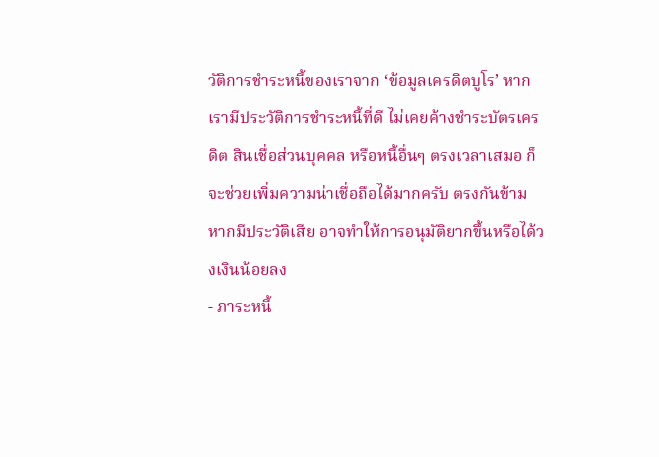วัติการชำระหนี้ของเราจาก ‘ข้อมูลเครดิตบูโร’ หากเรามีประวัติการชำระหนี้ที่ดี ไม่เคยค้างชำระบัตรเครดิต สินเชื่อส่วนบุคคล หรือหนี้อื่นๆ ตรงเวลาเสมอ ก็จะช่วยเพิ่มความน่าเชื่อถือได้มากครับ ตรงกันข้าม หากมีประวัติเสีย อาจทำให้การอนุมัติยากขึ้นหรือได้วงเงินน้อยลง
- ภาระหนี้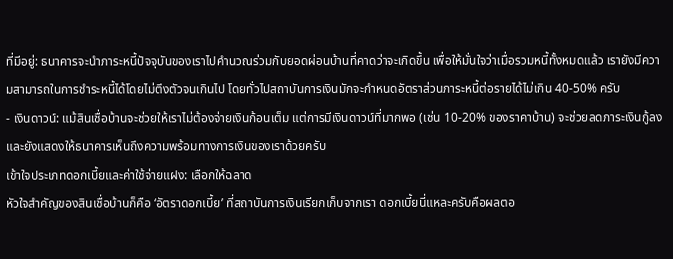ที่มีอยู่: ธนาคารจะนำภาระหนี้ปัจจุบันของเราไปคำนวณร่วมกับยอดผ่อนบ้านที่คาดว่าจะเกิดขึ้น เพื่อให้มั่นใจว่าเมื่อรวมหนี้ทั้งหมดแล้ว เรายังมีความสามารถในการชำระหนี้ได้โดยไม่ตึงตัวจนเกินไป โดยทั่วไปสถาบันการเงินมักจะกำหนดอัตราส่วนภาระหนี้ต่อรายได้ไม่เกิน 40-50% ครับ
- เงินดาวน์: แม้สินเชื่อบ้านจะช่วยให้เราไม่ต้องจ่ายเงินก้อนเต็ม แต่การมีเงินดาวน์ที่มากพอ (เช่น 10-20% ของราคาบ้าน) จะช่วยลดภาระเงินกู้ลง และยังแสดงให้ธนาคารเห็นถึงความพร้อมทางการเงินของเราด้วยครับ
เข้าใจประเภทดอกเบี้ยและค่าใช้จ่ายแฝง: เลือกให้ฉลาด
หัวใจสำคัญของสินเชื่อบ้านก็คือ ‘อัตราดอกเบี้ย’ ที่สถาบันการเงินเรียกเก็บจากเรา ดอกเบี้ยนี่แหละครับคือผลตอ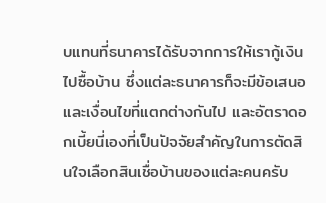บแทนที่ธนาคารได้รับจากการให้เรากู้เงินไปซื้อบ้าน ซึ่งแต่ละธนาคารก็จะมีข้อเสนอและเงื่อนไขที่แตกต่างกันไป และอัตราดอกเบี้ยนี่เองที่เป็นปัจจัยสำคัญในการตัดสินใจเลือกสินเชื่อบ้านของแต่ละคนครับ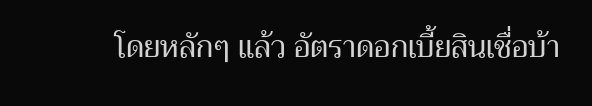โดยหลักๆ แล้ว อัตราดอกเบี้ยสินเชื่อบ้า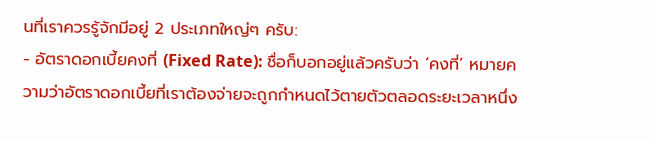นที่เราควรรู้จักมีอยู่ 2 ประเภทใหญ่ๆ ครับ:
- อัตราดอกเบี้ยคงที่ (Fixed Rate): ชื่อก็บอกอยู่แล้วครับว่า ‘คงที่’ หมายความว่าอัตราดอกเบี้ยที่เราต้องจ่ายจะถูกกำหนดไว้ตายตัวตลอดระยะเวลาหนึ่ง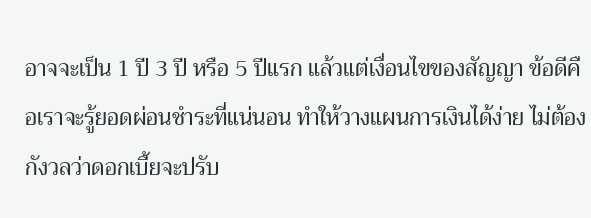อาจจะเป็น 1 ปี 3 ปี หรือ 5 ปีแรก แล้วแต่เงื่อนไขของสัญญา ข้อดีคือเราจะรู้ยอดผ่อนชำระที่แน่นอน ทำให้วางแผนการเงินได้ง่าย ไม่ต้องกังวลว่าดอกเบี้ยจะปรับ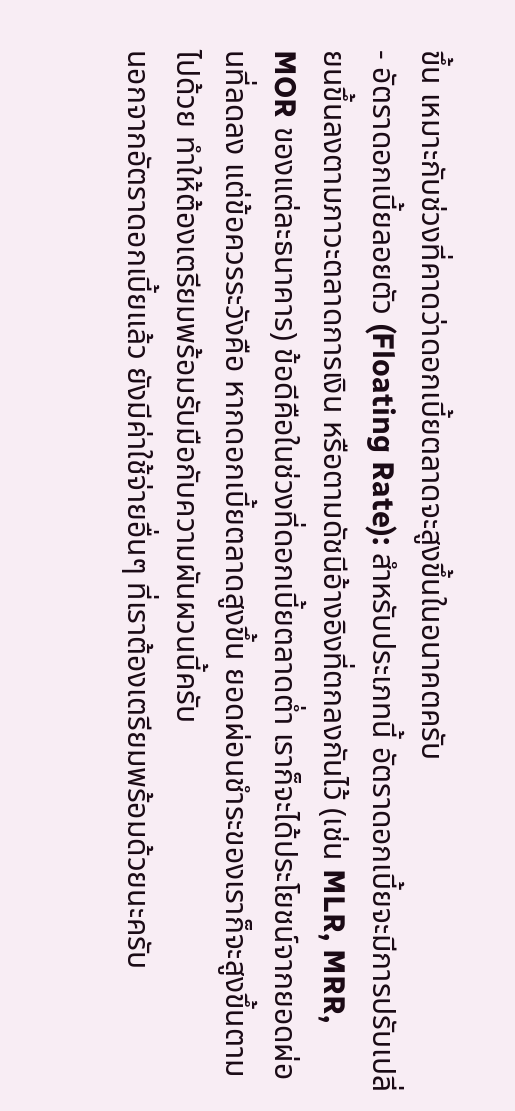ขึ้น เหมาะกับช่วงที่คาดว่าดอกเบี้ยตลาดจะสูงขึ้นในอนาคตครับ
- อัตราดอกเบี้ยลอยตัว (Floating Rate): สำหรับประเภทนี้ อัตราดอกเบี้ยจะมีการปรับเปลี่ยนขึ้นลงตามภาวะตลาดการเงิน หรือตามดัชนีอ้างอิงที่ตกลงกันไว้ (เช่น MLR, MRR, MOR ของแต่ละธนาคาร) ข้อดีคือในช่วงที่ดอกเบี้ยตลาดต่ำ เราก็จะได้ประโยชน์จากยอดผ่อนที่ลดลง แต่ข้อควรระวังคือ หากดอกเบี้ยตลาดสูงขึ้น ยอดผ่อนชำระของเราก็จะสูงขึ้นตามไปด้วย ทำให้ต้องเตรียมพร้อมรับมือกับความผันผวนนี้ครับ
นอกจากอัตราดอกเบี้ยแล้ว ยังมีค่าใช้จ่ายอื่นๆ ที่เราต้องเตรียมพร้อมด้วยนะครับ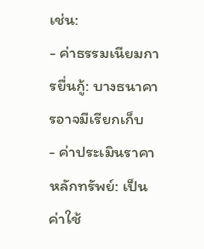เช่น:
- ค่าธรรมเนียมการยื่นกู้: บางธนาคารอาจมีเรียกเก็บ
- ค่าประเมินราคาหลักทรัพย์: เป็นค่าใช้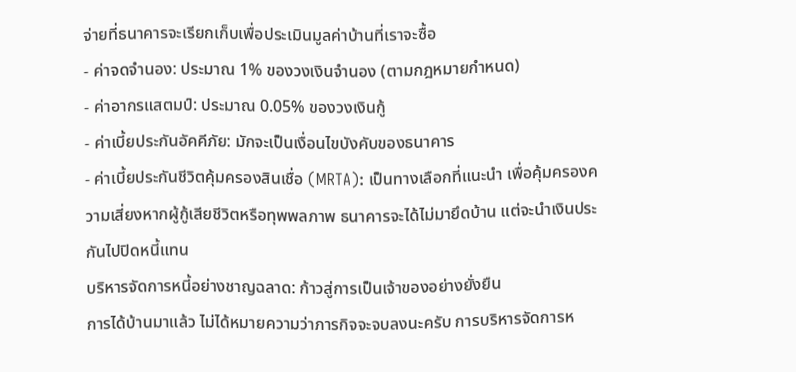จ่ายที่ธนาคารจะเรียกเก็บเพื่อประเมินมูลค่าบ้านที่เราจะซื้อ
- ค่าจดจำนอง: ประมาณ 1% ของวงเงินจำนอง (ตามกฎหมายกำหนด)
- ค่าอากรแสตมป์: ประมาณ 0.05% ของวงเงินกู้
- ค่าเบี้ยประกันอัคคีภัย: มักจะเป็นเงื่อนไขบังคับของธนาคาร
- ค่าเบี้ยประกันชีวิตคุ้มครองสินเชื่อ (MRTA): เป็นทางเลือกที่แนะนำ เพื่อคุ้มครองความเสี่ยงหากผู้กู้เสียชีวิตหรือทุพพลภาพ ธนาคารจะได้ไม่มายึดบ้าน แต่จะนำเงินประกันไปปิดหนี้แทน
บริหารจัดการหนี้อย่างชาญฉลาด: ก้าวสู่การเป็นเจ้าของอย่างยั่งยืน
การได้บ้านมาแล้ว ไม่ได้หมายความว่าภารกิจจะจบลงนะครับ การบริหารจัดการห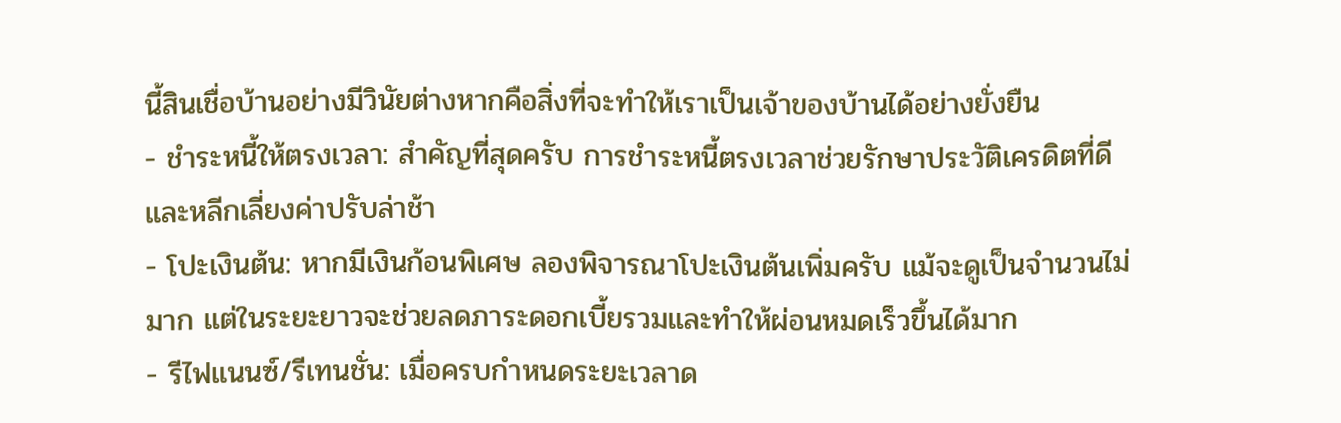นี้สินเชื่อบ้านอย่างมีวินัยต่างหากคือสิ่งที่จะทำให้เราเป็นเจ้าของบ้านได้อย่างยั่งยืน
- ชำระหนี้ให้ตรงเวลา: สำคัญที่สุดครับ การชำระหนี้ตรงเวลาช่วยรักษาประวัติเครดิตที่ดี และหลีกเลี่ยงค่าปรับล่าช้า
- โปะเงินต้น: หากมีเงินก้อนพิเศษ ลองพิจารณาโปะเงินต้นเพิ่มครับ แม้จะดูเป็นจำนวนไม่มาก แต่ในระยะยาวจะช่วยลดภาระดอกเบี้ยรวมและทำให้ผ่อนหมดเร็วขึ้นได้มาก
- รีไฟแนนซ์/รีเทนชั่น: เมื่อครบกำหนดระยะเวลาด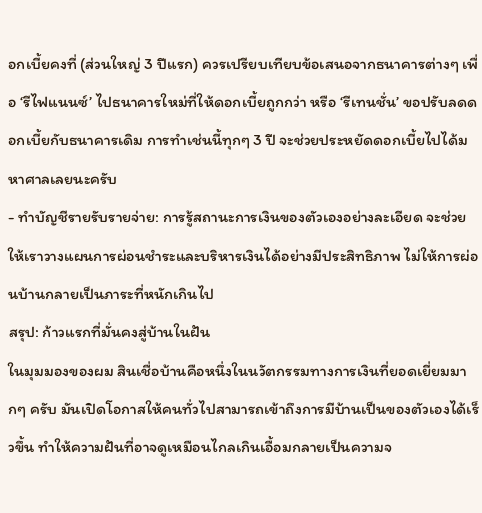อกเบี้ยคงที่ (ส่วนใหญ่ 3 ปีแรก) ควรเปรียบเทียบข้อเสนอจากธนาคารต่างๆ เพื่อ ‘รีไฟแนนซ์’ ไปธนาคารใหม่ที่ให้ดอกเบี้ยถูกกว่า หรือ ‘รีเทนชั่น’ ขอปรับลดดอกเบี้ยกับธนาคารเดิม การทำเช่นนี้ทุกๆ 3 ปี จะช่วยประหยัดดอกเบี้ยไปได้มหาศาลเลยนะครับ
- ทำบัญชีรายรับรายจ่าย: การรู้สถานะการเงินของตัวเองอย่างละเอียด จะช่วยให้เราวางแผนการผ่อนชำระและบริหารเงินได้อย่างมีประสิทธิภาพ ไม่ให้การผ่อนบ้านกลายเป็นภาระที่หนักเกินไป
สรุป: ก้าวแรกที่มั่นคงสู่บ้านในฝัน
ในมุมมองของผม สินเชื่อบ้านคือหนึ่งในนวัตกรรมทางการเงินที่ยอดเยี่ยมมากๆ ครับ มันเปิดโอกาสให้คนทั่วไปสามารถเข้าถึงการมีบ้านเป็นของตัวเองได้เร็วขึ้น ทำให้ความฝันที่อาจดูเหมือนไกลเกินเอื้อมกลายเป็นความจ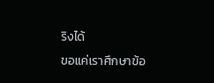ริงได้
ขอแค่เราศึกษาข้อ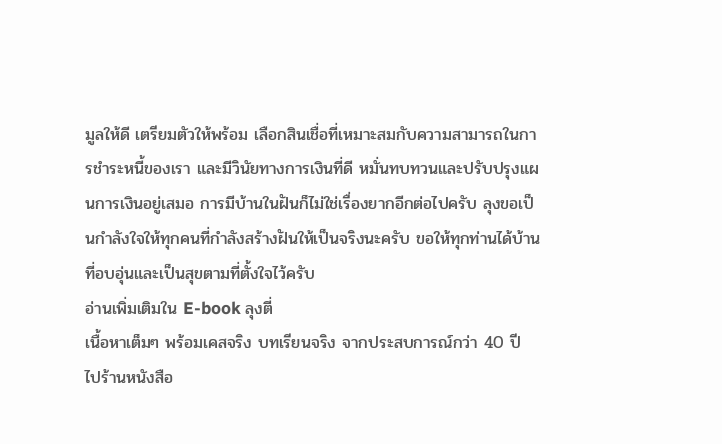มูลให้ดี เตรียมตัวให้พร้อม เลือกสินเชื่อที่เหมาะสมกับความสามารถในการชำระหนี้ของเรา และมีวินัยทางการเงินที่ดี หมั่นทบทวนและปรับปรุงแผนการเงินอยู่เสมอ การมีบ้านในฝันก็ไม่ใช่เรื่องยากอีกต่อไปครับ ลุงขอเป็นกำลังใจให้ทุกคนที่กำลังสร้างฝันให้เป็นจริงนะครับ ขอให้ทุกท่านได้บ้านที่อบอุ่นและเป็นสุขตามที่ตั้งใจไว้ครับ
อ่านเพิ่มเติมใน E-book ลุงตี่
เนื้อหาเต็มๆ พร้อมเคสจริง บทเรียนจริง จากประสบการณ์กว่า 40 ปี
ไปร้านหนังสือ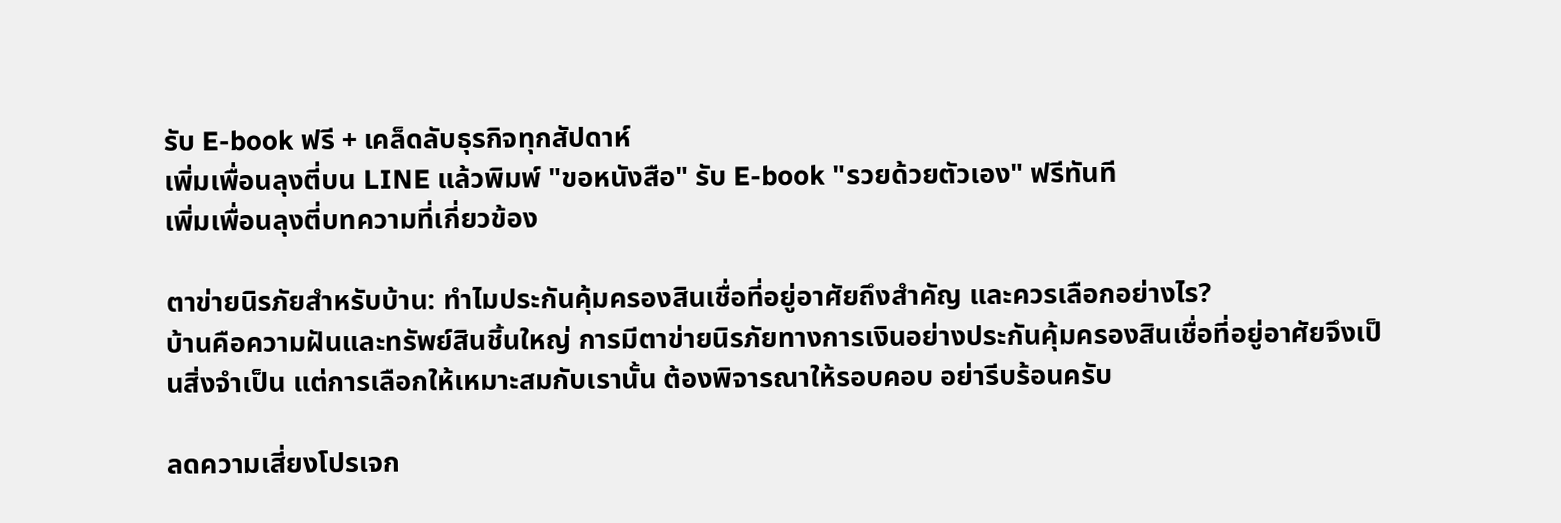รับ E-book ฟรี + เคล็ดลับธุรกิจทุกสัปดาห์
เพิ่มเพื่อนลุงตี่บน LINE แล้วพิมพ์ "ขอหนังสือ" รับ E-book "รวยด้วยตัวเอง" ฟรีทันที
เพิ่มเพื่อนลุงตี่บทความที่เกี่ยวข้อง

ตาข่ายนิรภัยสำหรับบ้าน: ทำไมประกันคุ้มครองสินเชื่อที่อยู่อาศัยถึงสำคัญ และควรเลือกอย่างไร?
บ้านคือความฝันและทรัพย์สินชิ้นใหญ่ การมีตาข่ายนิรภัยทางการเงินอย่างประกันคุ้มครองสินเชื่อที่อยู่อาศัยจึงเป็นสิ่งจำเป็น แต่การเลือกให้เหมาะสมกับเรานั้น ต้องพิจารณาให้รอบคอบ อย่ารีบร้อนครับ

ลดความเสี่ยงโปรเจก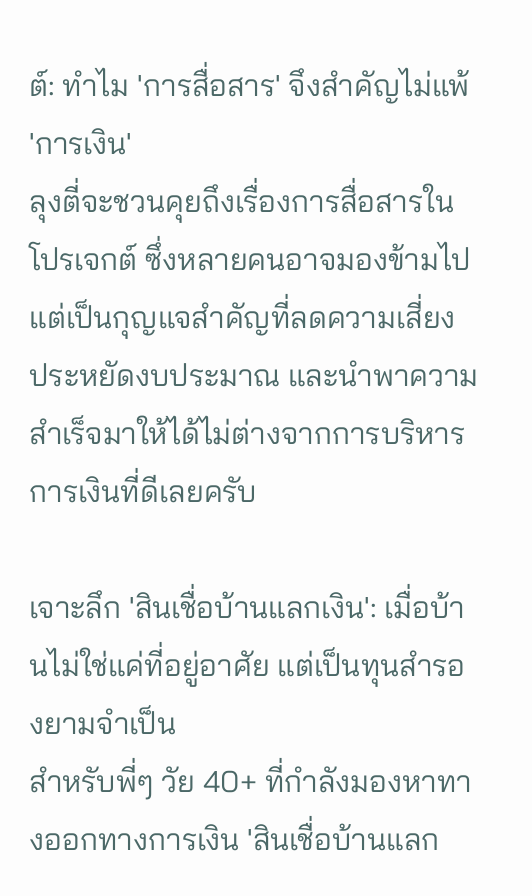ต์: ทำไม 'การสื่อสาร' จึงสำคัญไม่แพ้ 'การเงิน'
ลุงตี่จะชวนคุยถึงเรื่องการสื่อสารในโปรเจกต์ ซึ่งหลายคนอาจมองข้ามไป แต่เป็นกุญแจสำคัญที่ลดความเสี่ยง ประหยัดงบประมาณ และนำพาความสำเร็จมาให้ได้ไม่ต่างจากการบริหารการเงินที่ดีเลยครับ

เจาะลึก 'สินเชื่อบ้านแลกเงิน': เมื่อบ้านไม่ใช่แค่ที่อยู่อาศัย แต่เป็นทุนสำรองยามจำเป็น
สำหรับพี่ๆ วัย 40+ ที่กำลังมองหาทางออกทางการเงิน 'สินเชื่อบ้านแลก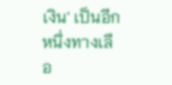เงิน' เป็นอีกหนึ่งทางเลือ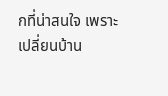กที่น่าสนใจ เพราะเปลี่ยนบ้าน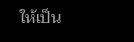ให้เป็น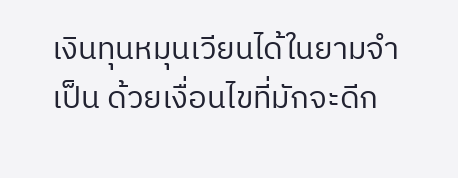เงินทุนหมุนเวียนได้ในยามจำเป็น ด้วยเงื่อนไขที่มักจะดีก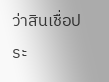ว่าสินเชื่อประ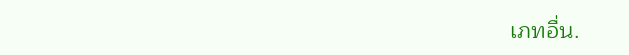เภทอื่น.